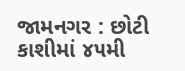જામનગર : છોટી કાશીમાં ૪૫મી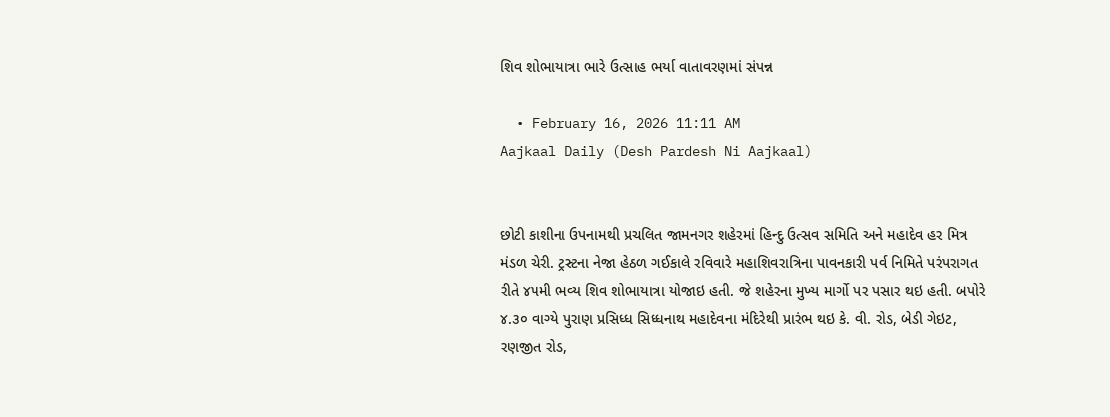શિવ શોભાયાત્રા ભારે ઉત્સાહ ભર્યા વાતાવરણમાં સંપન્ન

  • February 16, 2026 11:11 AM
Aajkaal Daily (Desh Pardesh Ni Aajkaal)


છોટી કાશીના ઉપનામથી પ્રચલિત જામનગર શહેરમાં હિન્દુ ઉત્સવ સમિતિ અને મહાદેવ હર મિત્ર મંડળ ચેરી. ટ્રસ્ટના નેજા હેઠળ ગઈકાલે રવિવારે મહાશિવરાત્રિના પાવનકારી પર્વ નિમિતે પરંપરાગત રીતે ૪૫મી ભવ્ય શિવ શોભાયાત્રા યોજાઇ હતી. જે શહેરના મુખ્ય માર્ગો પર પસાર થઇ હતી. બપોરે ૪.૩૦ વાગ્યે પુરાણ પ્રસિધ્ધ સિધ્ધનાથ મહાદેવના મંદિરેથી પ્રારંભ થઇ કે. વી. રોડ, બેડી ગેઇટ, રણજીત રોડ,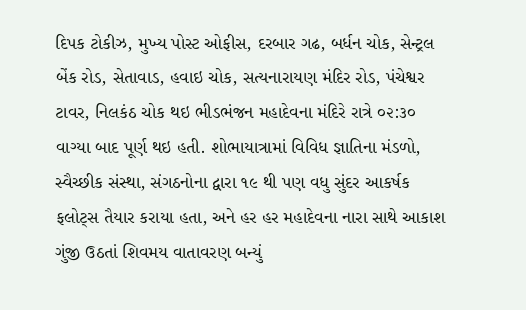દિપક ટોકીઝ, મુખ્ય પોસ્ટ ઓફીસ, દરબાર ગઢ, બર્ધન ચોક, સેન્ટ્રલ બેંક રોડ, સેતાવાડ, હવાઇ ચોક, સત્યનારાયણ મંદિર રોડ, પંચેશ્વર ટાવર, નિલકંઠ ચોક થઇ ભીડભંજન મહાદેવના મંદિરે રાત્રે ૦૨:૩૦ વાગ્યા બાદ પૂર્ણ થઇ હતી. શોભાયાત્રામાં વિવિધ જ્ઞાતિના મંડળો, સ્વૈચ્છીક સંસ્થા, સંગઠનોના દ્વારા ૧૯ થી પણ વધુ સુંદર આકર્ષક ફલોટ્સ તૈયાર કરાયા હતા, અને હર હર મહાદેવના નારા સાથે આકાશ ગુંજી ઉઠતાં શિવમય વાતાવરણ બન્યું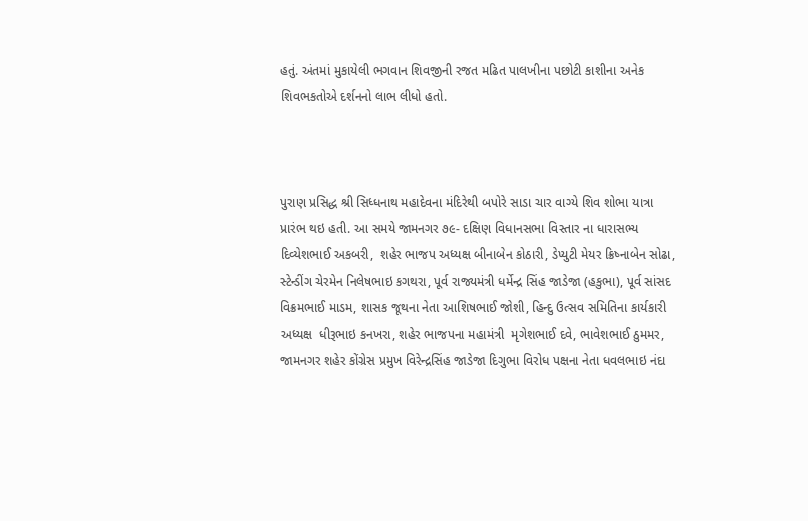હતું. અંતમાં મુકાયેલી ભગવાન શિવજીની રજત મઢિત પાલખીના પછોટી કાશીના અનેક શિવભકતોએ દર્શનનો લાભ લીધો હતો.



પુરાણ પ્રસિદ્ધ શ્રી સિધ્ધનાથ મહાદેવના મંદિરેથી બપોરે સાડા ચાર વાગ્યે શિવ શોભા યાત્રા પ્રારંભ થઇ હતી. આ સમયે જામનગર ૭૯- દક્ષિણ વિધાનસભા વિસ્તાર ના ધારાસભ્ય દિવ્યેશભાઈ અકબરી,  શહેર ભાજપ અધ્યક્ષ બીનાબેન કોઠારી, ડેપ્યુટી મેયર ક્રિષ્નાબેન સોઢા, સ્ટેન્ડીંગ ચેરમેન નિલેષભાઇ કગથરા, પૂર્વ રાજ્યમંત્રી ધર્મેન્દ્ર સિંહ જાડેજા (હકુભા), પૂર્વ સાંસદ વિક્રમભાઈ માડમ, શાસક જૂથના નેતા આશિષભાઈ જોશી, હિન્દુ ઉત્સવ સમિતિના કાર્યકારી અધ્યક્ષ  ધીરૂભાઇ કનખરા, શહેર ભાજપના મહામંત્રી  મૃગેશભાઈ દવે, ભાવેશભાઈ ઠુમમર, જામનગર શહેર કોંગ્રેસ પ્રમુખ વિરેન્દ્રસિંહ જાડેજા દિગુભા વિરોધ પક્ષના નેતા ધવલભાઇ નંદા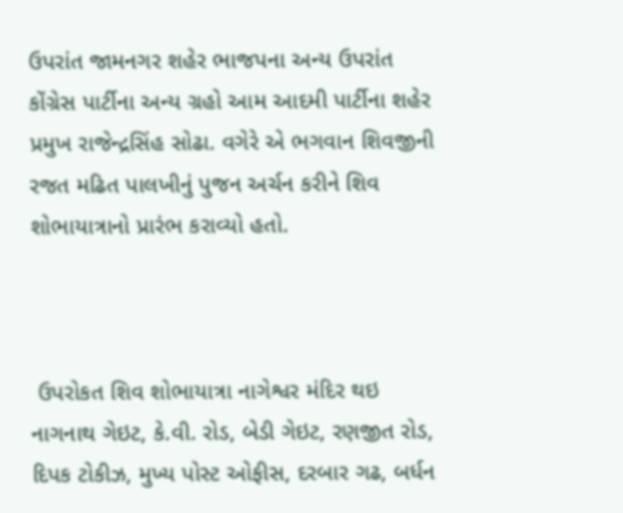ઉપરાંત જામનગર શહેર ભાજપના અન્ય ઉપરાંત કોંગ્રેસ પાર્ટીના અન્ય ગ્રહો આમ આદમી પાર્ટીના શહેર પ્રમુખ રાજેન્દ્રસિંહ સોઢા. વગેરે એ ભગવાન શિવજીની રજત મઢિત પાલખીનું પુજન અર્ચન કરીને શિવ શોભાયાત્રાનો પ્રારંભ કરાવ્યો હતો.



 ઉપરોકત શિવ શોભાયાત્રા નાગેશ્વર મંદિર થઇ નાગનાથ ગેઇટ, કે.વી. રોડ, બેડી ગેઇટ, રણજીત રોડ, દિપક ટોકીઝ, મુખ્ય પોસ્ટ ઓફીસ, દરબાર ગઢ, બર્ધન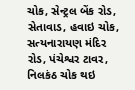ચોક, સેન્ટ્રલ બેંક રોડ, સેતાવાડ, હવાઇ ચોક, સત્યનારાયણ મંદિર રોડ, પંચેશ્વર ટાવર, નિલકંઠ ચોક થઇ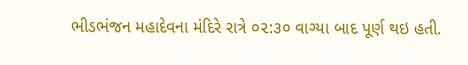ભીડભંજન મહાદેવના મંદિરે રાત્રે ૦૨:૩૦ વાગ્યા બાદ પૂર્ણ થઇ હતી.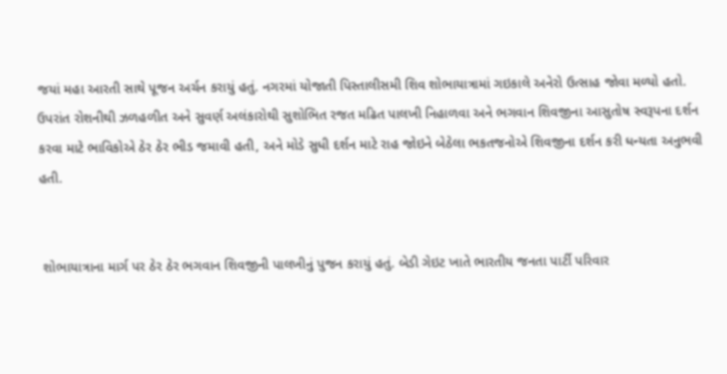જયાં મહા આરતી સાથે પૂજન અર્ચન કરાયું હતું. નગરમાં યોજાતી પિસ્તાલીસમી શિવ શોભાયાત્રામાં ગઇકાલે અનેરો ઉત્સાહ જોવા મળ્યો હતો. ઉપરાંત રોશનીથી ઝળહળીત અને સુવર્ણ અલંકારોથી સુશોભિત રજત મઢિત પાલખી નિહાળવા અને ભગવાન શિવજીના આસુતોષ સ્વરૂપના દર્શન કરવા માટે ભાવિકોએ ઠેર ઠેર ભીડ જમાવી હતી, અને મોડે સુધી દર્શન માટે રાહ જોઇને બેઠેલા ભકતજનોએ શિવજીના દર્શન કરી ધન્યતા અનુભવી હતી.


 શોભાયાત્રાના માર્ગ પર ઠેર ઠેર ભગવાન શિવજીની પાલખીનું પુજન કરાયું હતું. બેડી ગેઇટ ખાતે ભારતીય જનતા પાર્ટી પરિવાર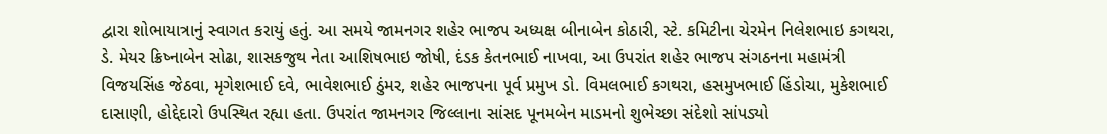દ્વારા શોભાયાત્રાનું સ્વાગત કરાયું હતું. આ સમયે જામનગર શહેર ભાજપ અધ્યક્ષ બીનાબેન કોઠારી, સ્ટે. કમિટીના ચેરમેન નિલેશભાઇ કગથરા, ડે. મેયર ક્રિષ્નાબેન સોઢા, શાસકજુથ નેતા આશિષભાઇ જોષી, દંડક કેતનભાઈ નાખવા, આ ઉપરાંત શહેર ભાજપ સંગઠનના મહામંત્રી વિજયસિંહ જેઠવા, મૃગેશભાઈ દવે, ભાવેશભાઈ ઠુંમર, શહેર ભાજપના પૂર્વ પ્રમુખ ડો. વિમલભાઈ કગથરા, હસમુખભાઈ હિંડોચા, મુકેશભાઈ દાસાણી, હોદ્દેદારો ઉપસ્થિત રહ્યા હતા. ઉપરાંત જામનગર જિલ્લાના સાંસદ પૂનમબેન માડમનો શુભેચ્છા સંદેશો સાંપડ્યો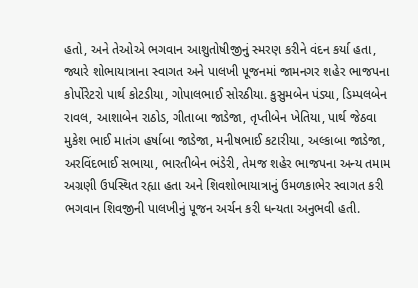હતો, અને તેઓએ ભગવાન આશુતોષીજીનું સ્મરણ કરીને વંદન કર્યા હતા, જ્યારે શોભાયાત્રાના સ્વાગત અને પાલખી પૂજનમાં જામનગર શહેર ભાજપના કોર્પોરેટરો પાર્થ કોટડીયા, ગોપાલભાઈ સોરઠીયા. કુસુમબેન પંડ્યા, ડિમ્પલબેન રાવલ, આશાબેન રાઠોડ, ગીતાબા જાડેજા, તૃપ્તીબેન ખેતિયા, પાર્થ જેઠવા મુકેશ ભાઈ માતંગ હર્ષાબા જાડેજા, મનીષભાઈ કટારીયા, અલ્કાબા જાડેજા, અરવિંદભાઈ સભાયા, ભારતીબેન ભંડેરી, તેમજ શહેર ભાજપના અન્ય તમામ અગ્રણી ઉપસ્થિત રહ્યા હતા અને શિવશોભાયાત્રાનું ઉમળકાભેર સ્વાગત કરી ભગવાન શિવજીની પાલખીનું પૂજન અર્ચન કરી ધન્યતા અનુભવી હતી.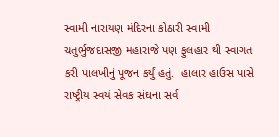સ્વામી નારાયણ મંદિરના કોઠારી સ્વામી ચતુર્ભુજદાસજી મહારાજે પણ ફુલહાર થી સ્વાગત કરી પાલખીનું પૂજન કર્યું હતું.  હાલાર હાઉસ પાસે રાષ્ટ્રીય સ્વયં સેવક સંઘના સર્વ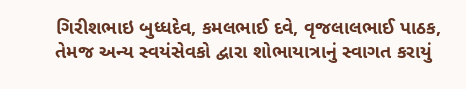ગિરીશભાઇ બુધ્ધદેવ, કમલભાઈ દવે, વૃજલાલભાઈ પાઠક, તેમજ અન્ય સ્વયંસેવકો દ્વારા શોભાયાત્રાનું સ્વાગત કરાયું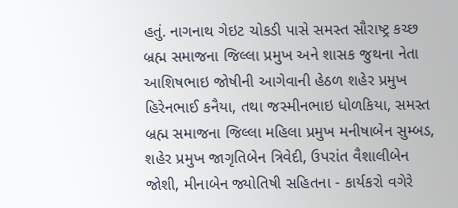હતું. નાગનાથ ગેઇટ ચોકડી પાસે સમસ્ત સૌરાષ્ટ્ર કચ્છ બ્રહ્મ સમાજના જિલ્લા પ્રમુખ અને શાસક જુથના નેતા આશિષભાઇ જોષીની આગેવાની હેઠળ શહેર પ્રમુખ હિરેનભાઈ કનૈયા, તથા જસ્મીનભાઇ ધોળકિયા, સમસ્ત બ્રહ્મ સમાજના જિલ્લા મહિલા પ્રમુખ મનીષાબેન સુમ્બડ, શહેર પ્રમુખ જાગૃતિબેન ત્રિવેદી, ઉપરાંત વૈશાલીબેન જોશી, મીનાબેન જ્યોતિષી સહિતના - કાર્યકરો વગેરે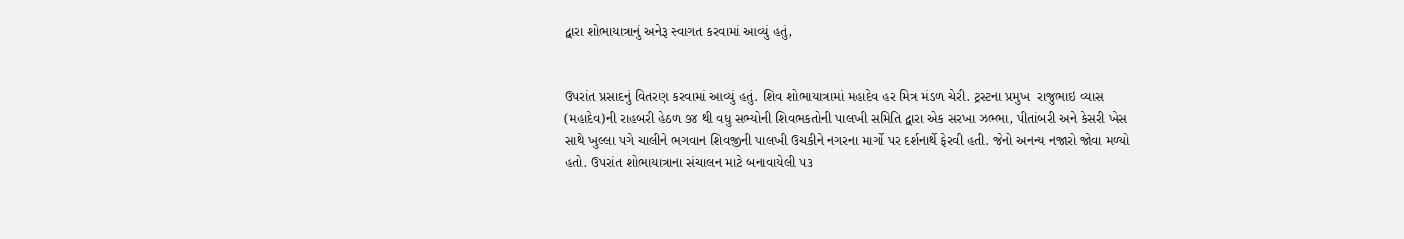દ્વારા શોભાયાત્રાનું અનેરૂ સ્વાગત કરવામાં આવ્યું હતું,


ઉપરાંત પ્રસાદનું વિતરણ કરવામાં આવ્યું હતું. શિવ શોભાયાત્રામાં મહાદેવ હર મિત્ર મંડળ ચેરી. ટ્રસ્ટના પ્રમુખ  રાજુભાઇ વ્યાસ (મહાદેવ)ની રાહબરી હેઠળ ૭૪ થી વધુ સભ્યોની શિવભકતોની પાલખી સમિતિ દ્વારા એક સરખા ઝભ્ભા, પીતાંબરી અને કેસરી ખેસ સાથે ખુલ્લા પગે ચાલીને ભગવાન શિવજીની પાલખી ઉચકીને નગરના માર્ગો પર દર્શનાર્થે ફેરવી હતી. જેનો અનન્ય નજારો જોવા મળ્યો હતો. ઉપરાંત શોભાયાત્રાના સંચાલન માટે બનાવાયેલી ૫૩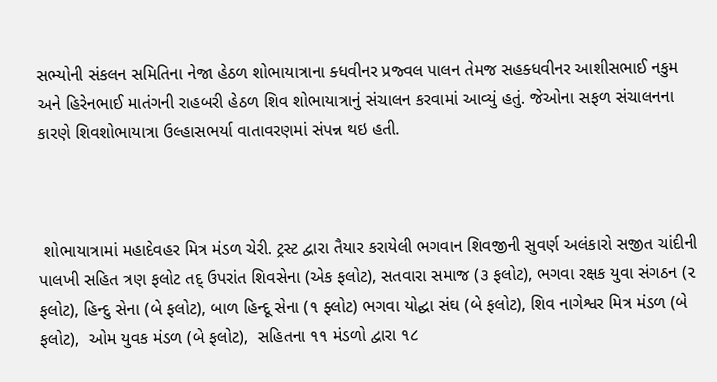સભ્યોની સંકલન સમિતિના નેજા હેઠળ શોભાયાત્રાના ક્ધવીનર પ્રજ્વલ પાલન તેમજ સહક્ધવીનર આશીસભાઈ નકુમ અને હિરેનભાઈ માતંગની રાહબરી હેઠળ શિવ શોભાયાત્રાનું સંચાલન કરવામાં આવ્યું હતું. જેઓના સફળ સંચાલનના કારણે શિવશોભાયાત્રા ઉલ્હાસભર્યા વાતાવરણમાં સંપન્ન થઇ હતી.



 શોભાયાત્રામાં મહાદેવહર મિત્ર મંડળ ચેરી. ટ્રસ્ટ દ્વારા તૈયાર કરાયેલી ભગવાન શિવજીની સુવર્ણ અલંકારો સજીત ચાંદીની પાલખી સહિત ત્રણ ફલોટ તદ્ ઉપરાંત શિવસેના (એક ફલોટ), સતવારા સમાજ (૩ ફલોટ), ભગવા રક્ષક યુવા સંગઠન (૨ ફલોટ), હિન્દુ સેના (બે ફલોટ), બાળ હિન્દૂ સેના (૧ ફ્લોટ) ભગવા યોદ્ઘા સંઘ (બે ફલોટ), શિવ નાગેશ્વર મિત્ર મંડળ (બે ફલોટ),  ઓમ યુવક મંડળ (બે ફલોટ),  સહિતના ૧૧ મંડળો દ્વારા ૧૮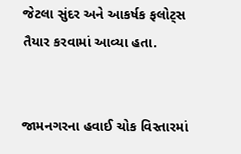જેટલા સુંદર અને આકર્ષક ફલોટ્સ તૈયાર કરવામાં આવ્યા હતા.


જામનગરના હવાઈ ચોક વિસ્તારમાં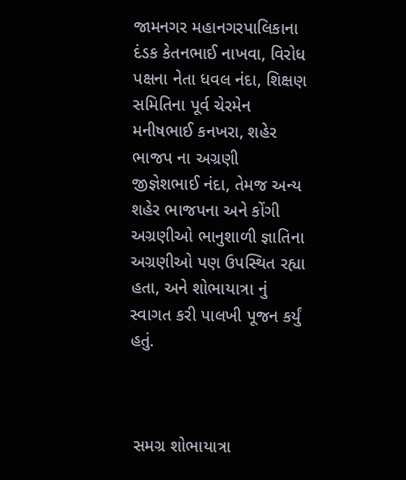જામનગર મહાનગરપાલિકાના દંડક કેતનભાઈ નાખવા, વિરોધ પક્ષના નેતા ધવલ નંદા, શિક્ષણ સમિતિના પૂર્વ ચેરમેન મનીષભાઈ કનખરા, શહેર ભાજપ ના અગ્રણી જીજ્ઞેશભાઈ નંદા, તેમજ અન્ય શહેર ભાજપના અને કોંગી અગ્રણીઓ ભાનુશાળી જ્ઞાતિના અગ્રણીઓ પણ ઉપસ્થિત રહ્યા હતા, અને શોભાયાત્રા નું સ્વાગત કરી પાલખી પૂજન કર્યું હતું.



 સમગ્ર શોભાયાત્રા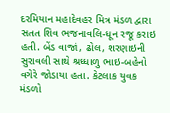દરમિયાન મહાદેવહર મિત્ર મંડળ દ્વારા સતત શિવ ભજનાવલિ-ધૂન રજૂ કરાઇ હતી. બેંડ વાજાં, ઢોલ, શરણાઇની સુરાવલી સાથે શ્રધ્ધાળુ ભાઇ-બહેનો વગેરે જોડાયા હતા. કેટલાક યુવક મંડળો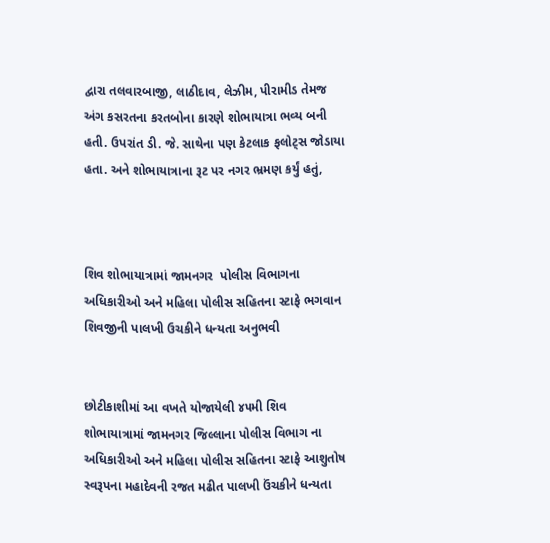દ્વારા તલવારબાજી, લાઠીદાવ, લેઝીમ, પીરામીડ તેમજ અંગ કસરતના કરતબોના કારણે શોભાયાત્રા ભવ્ય બની હતી. ઉપરાંત ડી. જે. સાથેના પણ કેટલાક ફલોટ્સ જોડાયા હતા. અને શોભાયાત્રાના રૂટ પર નગર ભ્રમણ કર્યું હતું,



શિવ શોભાયાત્રામાં જામનગર  પોલીસ વિભાગના અધિકારીઓ અને મહિલા પોલીસ સહિતના સ્ટાફે ભગવાન શિવજીની પાલખી ઉચકીને ધન્યતા અનુભવી


છોટીકાશીમાં આ વખતે યોજાયેલી ૪૫મી શિવ શોભાયાત્રામાં જામનગર જિલ્લાના પોલીસ વિભાગ ના અધિકારીઓ અને મહિલા પોલીસ સહિતના સ્ટાફે આશુતોષ સ્વરૂપના મહાદેવની રજત મઢીત પાલખી ઉંચકીને ધન્યતા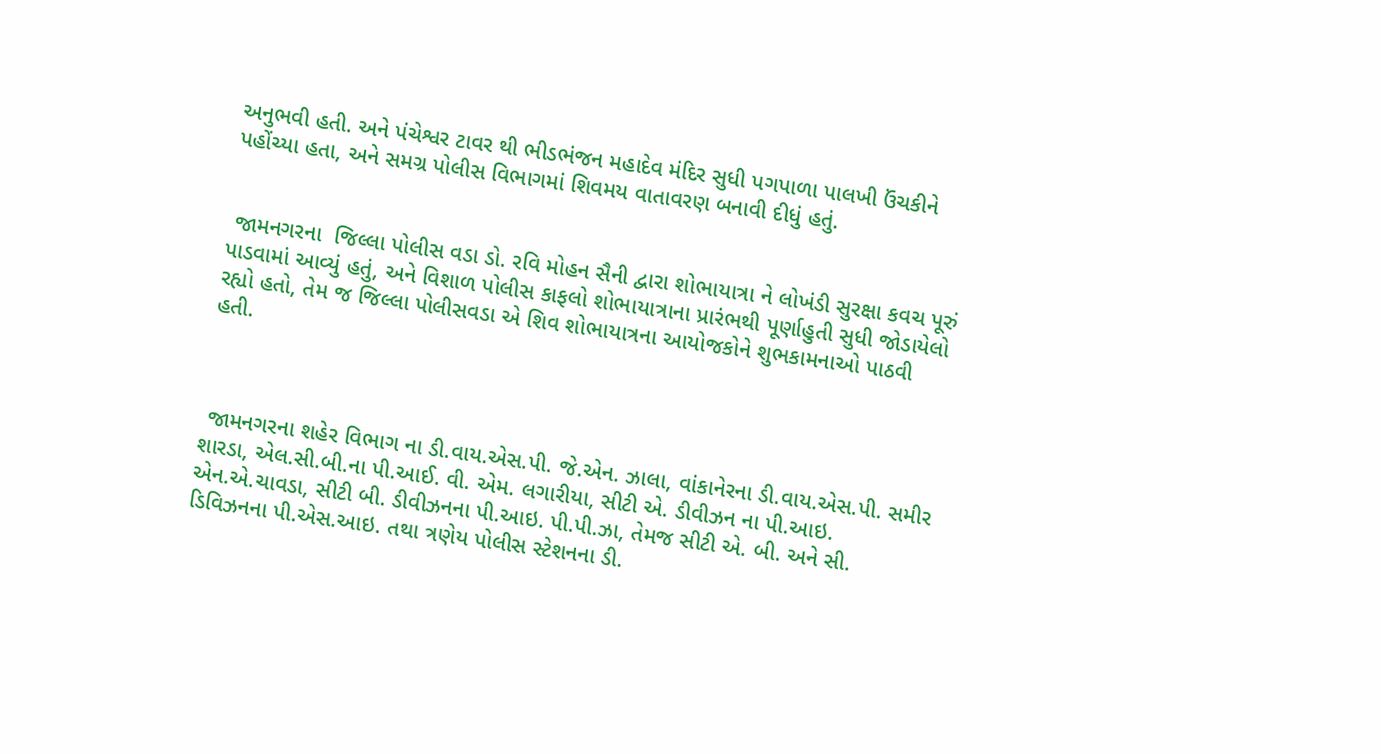અનુભવી હતી. અને પંચેશ્વર ટાવર થી ભીડભંજન મહાદેવ મંદિર સુધી પગપાળા પાલખી ઉંચકીને પહોંચ્યા હતા, અને સમગ્ર પોલીસ વિભાગમાં શિવમય વાતાવરણ બનાવી દીધું હતું.


 જામનગરના  જિલ્લા પોલીસ વડા ડો. રવિ મોહન સૈની દ્વારા શોભાયાત્રા ને લોખંડી સુરક્ષા કવચ પૂરું પાડવામાં આવ્યું હતું, અને વિશાળ પોલીસ કાફલો શોભાયાત્રાના પ્રારંભથી પૂર્ણાહુતી સુધી જોડાયેલો રહ્યો હતો, તેમ જ જિલ્લા પોલીસવડા એ શિવ શોભાયાત્રના આયોજકોને શુભકામનાઓ પાઠવી હતી.



 જામનગરના શહેર વિભાગ ના ડી.વાય.એસ.પી. જે.એન. ઝાલા, વાંકાનેરના ડી.વાય.એસ.પી. સમીર શારડા, એલ.સી.બી.ના પી.આઈ. વી. એમ. લગારીયા, સીટી એ. ડીવીઝન ના પી.આઇ. એન.એ.ચાવડા, સીટી બી. ડીવીઝનના પી.આઇ. પી.પી.ઝા, તેમજ સીટી એ. બી. અને સી. ડિવિઝનના પી.એસ.આઇ. તથા ત્રણેય પોલીસ સ્ટેશનના ડી.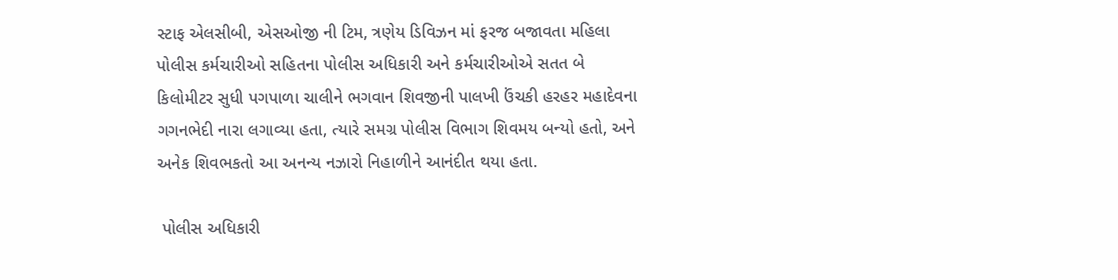સ્ટાફ એલસીબી, એસઓજી ની ટિમ, ત્રણેય ડિવિઝન માં ફરજ બજાવતા મહિલા પોલીસ કર્મચારીઓ સહિતના પોલીસ અધિકારી અને કર્મચારીઓએ સતત બે કિલોમીટર સુધી પગપાળા ચાલીને ભગવાન શિવજીની પાલખી ઉંચકી હરહર મહાદેવના ગગનભેદી નારા લગાવ્યા હતા, ત્યારે સમગ્ર પોલીસ વિભાગ શિવમય બન્યો હતો, અને અનેક શિવભકતો આ અનન્ય નઝારો નિહાળીને આનંદીત થયા હતા.

 પોલીસ અધિકારી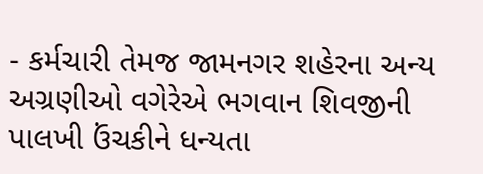- કર્મચારી તેમજ જામનગર શહેરના અન્ય અગ્રણીઓ વગેરેએ ભગવાન શિવજીની પાલખી ઉંચકીને ધન્યતા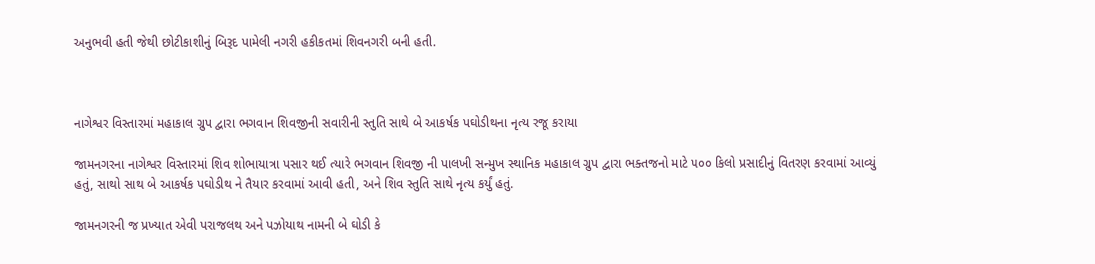અનુભવી હતી જેથી છોટીકાશીનું બિરૂદ પામેલી નગરી હકીકતમાં શિવનગરી બની હતી.



નાગેશ્વર વિસ્તારમાં મહાકાલ ગ્રુપ દ્વારા ભગવાન શિવજીની સવારીની સ્તુતિ સાથે બે આકર્ષક પઘોડીથના નૃત્ય રજૂ કરાયા

જામનગરના નાગેશ્વર વિસ્તારમાં શિવ શોભાયાત્રા પસાર થઈ ત્યારે ભગવાન શિવજી ની પાલખી સન્મુખ સ્થાનિક મહાકાલ ગ્રુપ દ્વારા ભક્તજનો માટે ૫૦૦ કિલો પ્રસાદીનું વિતરણ કરવામાં આવ્યું હતું, સાથો સાથ બે આકર્ષક પઘોડીથ ને તૈયાર કરવામાં આવી હતી, અને શિવ સ્તુતિ સાથે નૃત્ય કર્યું હતું.

જામનગરની જ પ્રખ્યાત એવી પરાજલથ અને પઝોયાથ નામની બે ઘોડી કે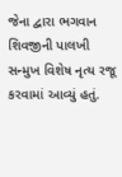જેના દ્વારા ભગવાન શિવજીની પાલખી સન્મુખ વિશેષ નૃત્ય રજૂ કરવામાં આવ્યું હતું.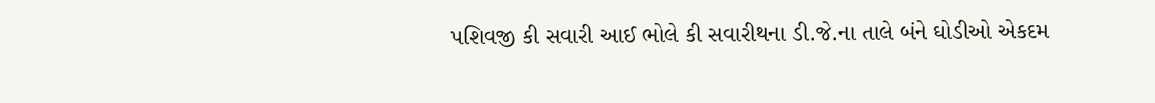પશિવજી કી સવારી આઈ ભોલે કી સવારીથના ડી.જે.ના તાલે બંને ઘોડીઓ એકદમ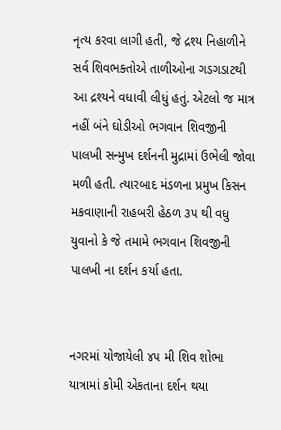નૃત્ય કરવા લાગી હતી, જે દ્રશ્ય નિહાળીને સર્વ શિવભક્તોએ તાળીઓના ગડગડાટથી આ દ્રશ્યને વધાવી લીધું હતું. એટલો જ માત્ર નહીં બંને ઘોડીઓ ભગવાન શિવજીની પાલખી સન્મુખ દર્શનની મુદ્રામાં ઉભેલી જોવા મળી હતી. ત્યારબાદ મંડળના પ્રમુખ કિસન મકવાણાની રાહબરી હેઠળ ૩૫ થી વધુ યુવાનો કે જે તમામે ભગવાન શિવજીની પાલખી ના દર્શન કર્યા હતા.


નગરમાં યોજાયેલી ૪૫ મી શિવ શોભા યાત્રામાં કોમી એકતાના દર્શન થયા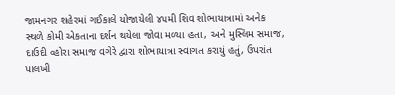જામનગર શહેરમાં ગઈકાલે યોજાયેલી ૪૫મી શિવ શોભાયાત્રામાં અનેક સ્થળે કોમી એકતાના દર્શન થયેલા જોવા મળ્યા હતા, અને મુસ્લિમ સમાજ, દાઉદી વ્હોરા સમાજ વગેરે દ્વારા શોભાયાત્રા સ્વાગત કરાયું હતું, ઉપરાંત પાલખી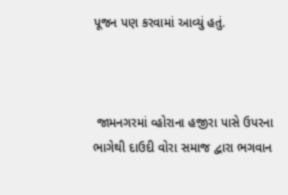પૂજન પણ કરવામાં આવ્યું હતું.



 જામનગરમાં વ્હોરાના હજીરા પાસે ઉપરના ભાગેથી દાઉદી વોરા સમાજ દ્વારા ભગવાન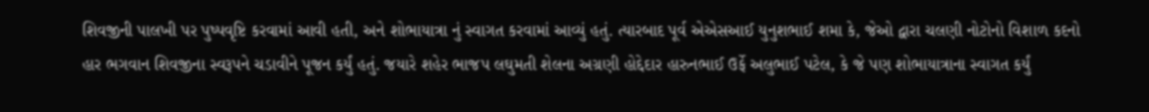શિવજીની પાલખી પર પુષ્પવૃષ્ટિ કરવામાં આવી હતી, અને શોભાયાત્રા નું સ્વાગત કરવામાં આવ્યું હતું. ત્યારબાદ પૂર્વ એએસઆઈ યુનુશભાઈ શમા કે, જેઓ દ્વારા ચલણી નોટોનો વિશાળ કદનો હાર ભગવાન શિવજીના સ્વરૂપને ચડાવીને પૂજન કર્યું હતું. જયારે શહેર ભાજપ લઘુમતી શેલના અગ્રણી હોદ્દેદાર હારુનભાઈ ઉર્ફે અલુભાઈ પટેલ, કે જે પણ શોભાયાત્રાના સ્વાગત કર્યું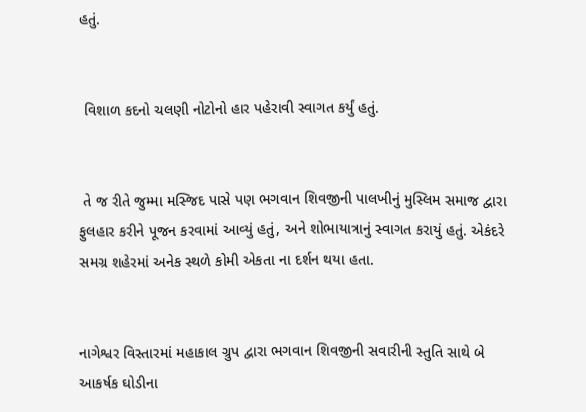હતું.


 વિશાળ કદનો ચલણી નોટોનો હાર પહેરાવી સ્વાગત કર્યું હતું.


 તે જ રીતે જુમ્મા મસ્જિદ પાસે પણ ભગવાન શિવજીની પાલખીનું મુસ્લિમ સમાજ દ્વારા ફુલહાર કરીને પૂજન કરવામાં આવ્યું હતું, અને શોભાયાત્રાનું સ્વાગત કરાયું હતું. એકંદરે સમગ્ર શહેરમાં અનેક સ્થળે કોમી એકતા ના દર્શન થયા હતા.


નાગેશ્વર વિસ્તારમાં મહાકાલ ગ્રુપ દ્વારા ભગવાન શિવજીની સવારીની સ્તુતિ સાથે બે આકર્ષક ઘોડીના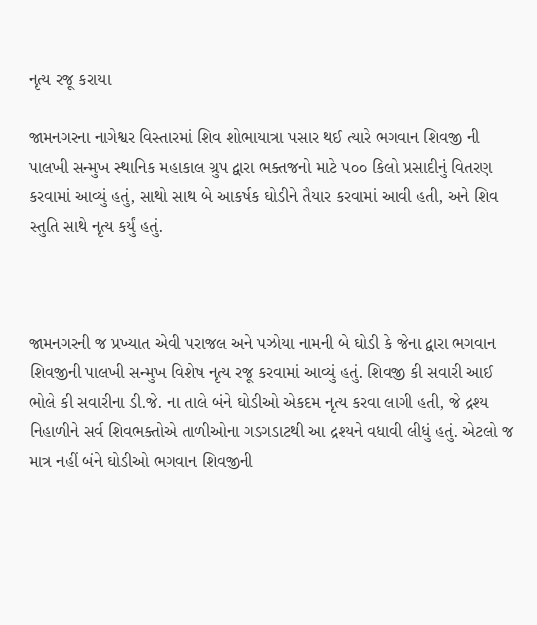નૃત્ય રજૂ કરાયા

જામનગરના નાગેશ્વર વિસ્તારમાં શિવ શોભાયાત્રા પસાર થઈ ત્યારે ભગવાન શિવજી ની પાલખી સન્મુખ સ્થાનિક મહાકાલ ગ્રુપ દ્વારા ભક્તજનો માટે ૫૦૦ કિલો પ્રસાદીનું વિતરણ કરવામાં આવ્યું હતું, સાથો સાથ બે આકર્ષક ઘોડીને તૈયાર કરવામાં આવી હતી, અને શિવ સ્તુતિ સાથે નૃત્ય કર્યું હતું.



જામનગરની જ પ્રખ્યાત એવી પરાજલ અને પઝોયા નામની બે ઘોડી કે જેના દ્વારા ભગવાન શિવજીની પાલખી સન્મુખ વિશેષ નૃત્ય રજૂ કરવામાં આવ્યું હતું. શિવજી કી સવારી આઈ ભોલે કી સવારીના ડી.જે. ના તાલે બંને ઘોડીઓ એકદમ નૃત્ય કરવા લાગી હતી, જે દ્રશ્ય નિહાળીને સર્વ શિવભક્તોએ તાળીઓના ગડગડાટથી આ દ્રશ્યને વધાવી લીધું હતું. એટલો જ માત્ર નહીં બંને ઘોડીઓ ભગવાન શિવજીની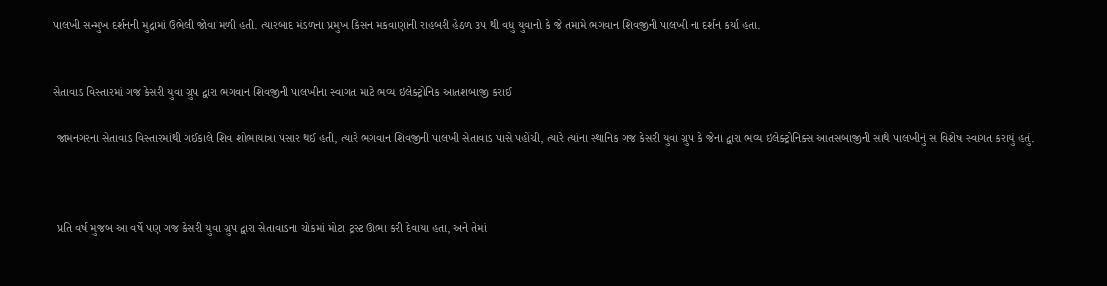પાલખી સન્મુખ દર્શનની મુદ્રામાં ઉભેલી જોવા મળી હતી. ત્યારબાદ મંડળના પ્રમુખ કિસન મકવાણાની રાહબરી હેઠળ ૩૫ થી વધુ યુવાનો કે જે તમામે ભગવાન શિવજીની પાલખી ના દર્શન કર્યા હતા.


સેતાવાડ વિસ્તારમાં ગજ કેસરી યુવા ગ્રુપ દ્વારા ભગવાન શિવજીની પાલખીના સ્વાગત માટે ભવ્ય ઇલેક્ટ્રોનિક આતશબાજી કરાઈ

 જામનગરના સેતાવાડ વિસ્તારમાંથી ગઈકાલે શિવ શોભાયાત્રા પસાર થઈ હતી, ત્યારે ભગવાન શિવજીની પાલખી સેતાવાડ પાસે પહોંચી, ત્યારે ત્યાંના સ્થાનિક ગજ કેસરી યુવા ગ્રુપ કે જેના દ્વારા ભવ્ય ઇલેક્ટ્રોનિક્સ આતસબાજીની સાથે પાલખીનું સ વિશેષ સ્વાગત કરાયું હતું.



 પ્રતિ વર્ષ મુજબ આ વર્ષે પણ ગજ કેસરી યુવા ગ્રુપ દ્વારા સેતાવાડના ચોકમાં મોટા ટ્રસ્ટ ઊભા કરી દેવાયા હતા, અને તેમાં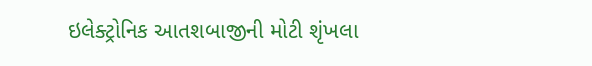ઇલેક્ટ્રોનિક આતશબાજીની મોટી શૃંખલા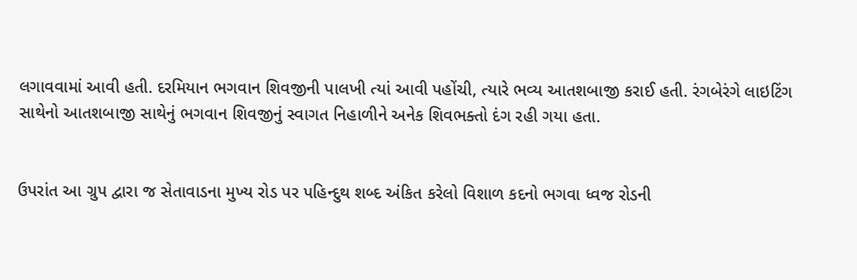લગાવવામાં આવી હતી. દરમિયાન ભગવાન શિવજીની પાલખી ત્યાં આવી પહોંચી, ત્યારે ભવ્ય આતશબાજી કરાઈ હતી. રંગબેરંગે લાઇટિંગ સાથેનો આતશબાજી સાથેનું ભગવાન શિવજીનું સ્વાગત નિહાળીને અનેક શિવભક્તો દંગ રહી ગયા હતા.


ઉપરાંત આ ગ્રુપ દ્વારા જ સેતાવાડના મુખ્ય રોડ પર પહિન્દુથ શબ્દ અંકિત કરેલો વિશાળ કદનો ભગવા ધ્વજ રોડની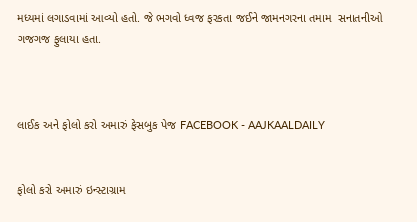મધ્યમાં લગાડવામાં આવ્યો હતો. જે ભગવો ધ્વજ ફરકતા જઈને જામનગરના તમામ  સનાતનીઓ ગજગજ ફુલાયા હતા.



લાઈક અને ફોલો કરો અમારું ફેસબુક પેજ FACEBOOK - AAJKAALDAILY


ફોલો કરો અમારું ઇન્સ્ટાગ્રામ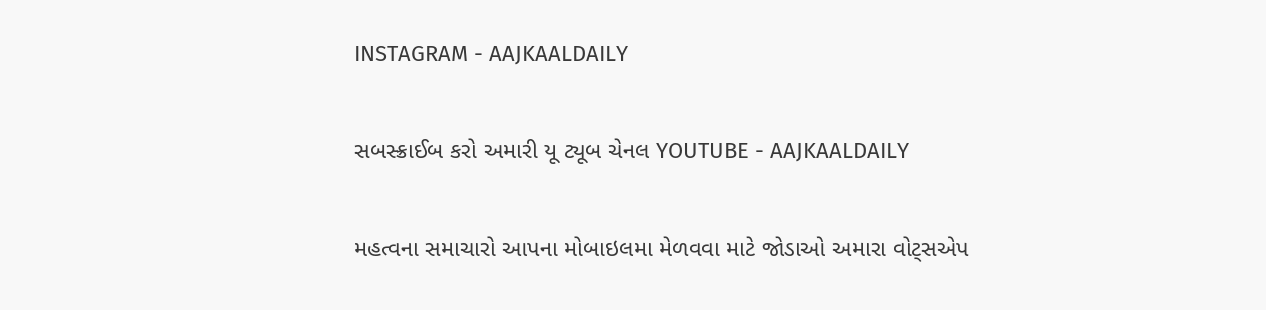INSTAGRAM - AAJKAALDAILY


સબસ્ક્રાઈબ કરો અમારી યૂ ટ્યૂબ ચેનલ YOUTUBE - AAJKAALDAILY


મહત્વના સમાચારો આપના મોબાઇલમા મેળવવા માટે જોડાઓ અમારા વોટ્સએપ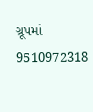ગ્રૂપમાં  9510972318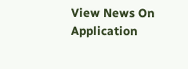View News On Application